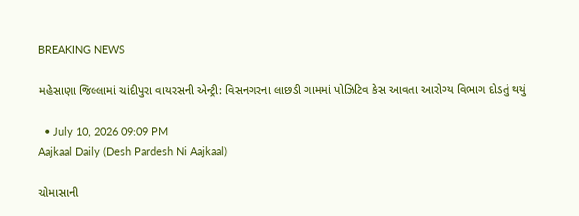BREAKING NEWS

મહેસાણા જિલ્લામાં ચાંદીપુરા વાયરસની એન્ટ્રી: વિસનગરના લાછડી ગામમાં પોઝિટિવ કેસ આવતા આરોગ્ય વિભાગ દોડતું થયું

  • July 10, 2026 09:09 PM
Aajkaal Daily (Desh Pardesh Ni Aajkaal)

ચોમાસાની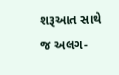શરૂઆત સાથે જ અલગ-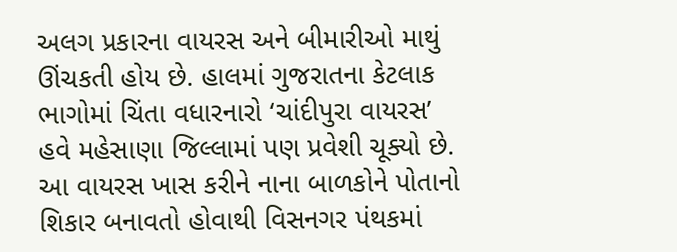અલગ પ્રકારના વાયરસ અને બીમારીઓ માથું ઊંચકતી હોય છે. હાલમાં ગુજરાતના કેટલાક ભાગોમાં ચિંતા વધારનારો ‘ચાંદીપુરા વાયરસ’ હવે મહેસાણા જિલ્લામાં પણ પ્રવેશી ચૂક્યો છે. આ વાયરસ ખાસ કરીને નાના બાળકોને પોતાનો શિકાર બનાવતો હોવાથી વિસનગર પંથકમાં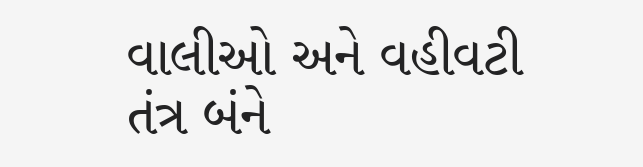વાલીઓ અને વહીવટી તંત્ર બંને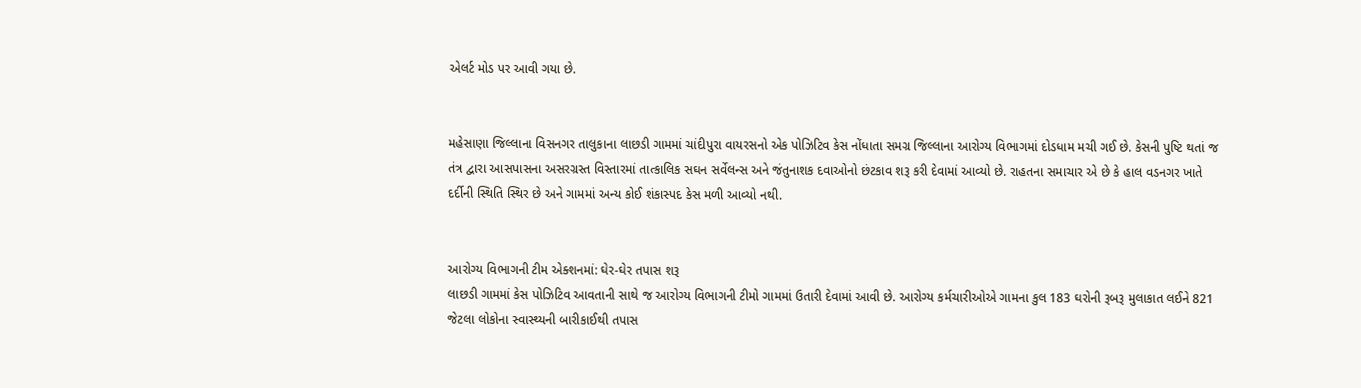એલર્ટ મોડ પર આવી ગયા છે.


મહેસાણા જિલ્લાના વિસનગર તાલુકાના લાછડી ગામમાં ચાંદીપુરા વાયરસનો એક પોઝિટિવ કેસ નોંધાતા સમગ્ર જિલ્લાના આરોગ્ય વિભાગમાં દોડધામ મચી ગઈ છે. કેસની પુષ્ટિ થતાં જ તંત્ર દ્વારા આસપાસના અસરગ્રસ્ત વિસ્તારમાં તાત્કાલિક સઘન સર્વેલન્સ અને જંતુનાશક દવાઓનો છંટકાવ શરૂ કરી દેવામાં આવ્યો છે. રાહતના સમાચાર એ છે કે હાલ વડનગર ખાતે દર્દીની સ્થિતિ સ્થિર છે અને ગામમાં અન્ય કોઈ શંકાસ્પદ કેસ મળી આવ્યો નથી.


આરોગ્ય વિભાગની ટીમ એક્શનમાં: ઘેર-ઘેર તપાસ શરૂ
લાછડી ગામમાં કેસ પોઝિટિવ આવતાની સાથે જ આરોગ્ય વિભાગની ટીમો ગામમાં ઉતારી દેવામાં આવી છે. આરોગ્ય કર્મચારીઓએ ગામના કુલ 183 ઘરોની રૂબરૂ મુલાકાત લઈને 821 જેટલા લોકોના સ્વાસ્થ્યની બારીકાઈથી તપાસ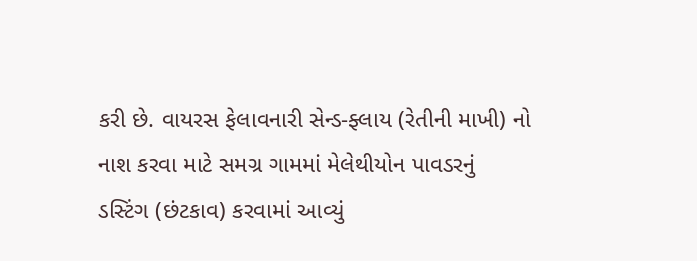કરી છે. વાયરસ ફેલાવનારી સેન્ડ-ફ્લાય (રેતીની માખી) નો નાશ કરવા માટે સમગ્ર ગામમાં મેલેથીયોન પાવડરનું ડસ્ટિંગ (છંટકાવ) કરવામાં આવ્યું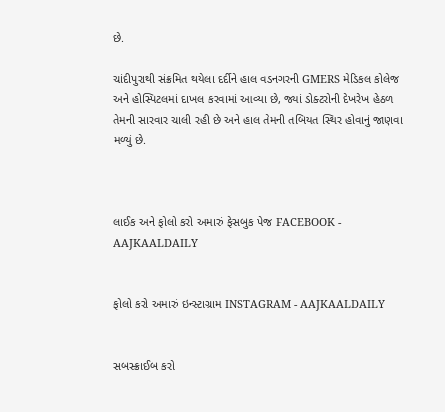છે.

ચાંદીપુરાથી સંક્રમિત થયેલા દર્દીને હાલ વડનગરની GMERS મેડિકલ કોલેજ અને હોસ્પિટલમાં દાખલ કરવામાં આવ્યા છે, જ્યાં ડોક્ટરોની દેખરેખ હેઠળ તેમની સારવાર ચાલી રહી છે અને હાલ તેમની તબિયત સ્થિર હોવાનું જાણવા મળ્યું છે.



લાઈક અને ફોલો કરો અમારું ફેસબુક પેજ FACEBOOK - AAJKAALDAILY


ફોલો કરો અમારું ઇન્સ્ટાગ્રામ INSTAGRAM - AAJKAALDAILY


સબસ્ક્રાઈબ કરો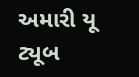અમારી યૂ ટ્યૂબ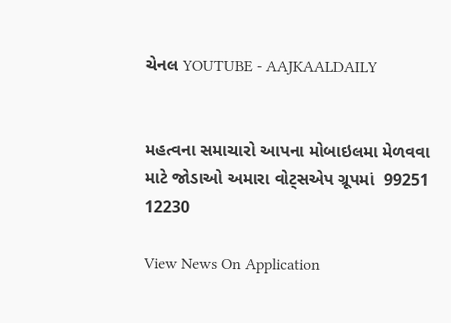ચેનલ YOUTUBE - AAJKAALDAILY


મહત્વના સમાચારો આપના મોબાઇલમા મેળવવા માટે જોડાઓ અમારા વોટ્સએપ ગ્રૂપમાં  99251 12230

View News On Application